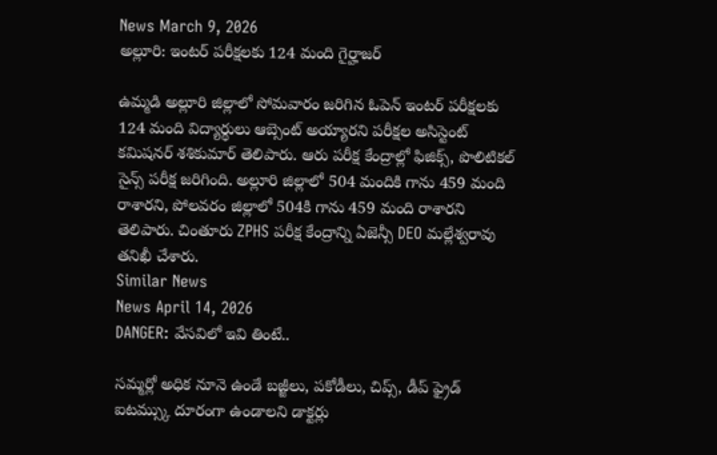News March 9, 2026
అల్లూరి: ఇంటర్ పరీక్షలకు 124 మంది గైర్హాజర్

ఉమ్మడి అల్లూరి జిల్లాలో సోమవారం జరిగిన ఓపెన్ ఇంటర్ పరీక్షలకు 124 మంది విద్యార్థులు ఆబ్సెంట్ అయ్యారని పరీక్షల అసిస్టెంట్ కమిషనర్ శశికుమార్ తెలిపారు. ఆరు పరీక్ష కేంద్రాల్లో ఫిజిక్స్, పొలిటికల్ సైన్స్ పరీక్ష జరిగింది. అల్లూరి జిల్లాలో 504 మందికి గాను 459 మంది రాశారని, పోలవరం జిల్లాలో 504కి గాను 459 మంది రాశారని తెలిపారు. చింతూరు ZPHS పరీక్ష కేంద్రాన్ని ఏజెన్సీ DEO మల్లేశ్వరావు తనిఖీ చేశారు.
Similar News
News April 14, 2026
DANGER: వేసవిలో ఇవి తింటే..

సమ్మర్లో అధిక నూనె ఉండే బజ్జీలు, పకోడీలు, చిప్స్, డీప్ ఫ్రైడ్ ఐటమ్స్కు దూరంగా ఉండాలని డాక్టర్లు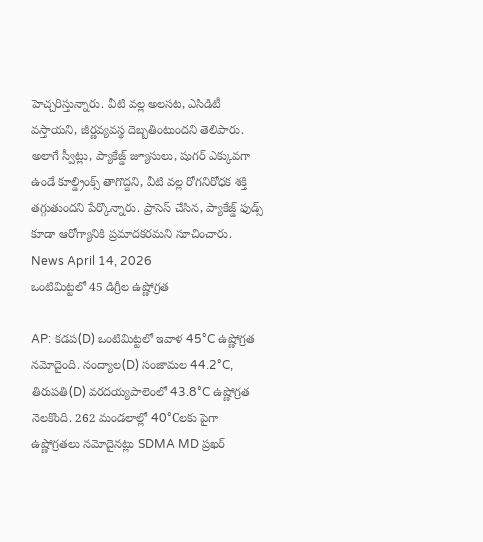హెచ్చరిస్తున్నారు. వీటి వల్ల అలసట, ఎసిడిటీ వస్తాయని, జీర్ణవ్యవస్థ దెబ్బతింటుందని తెలిపారు. అలాగే స్వీట్లు, ప్యాకేజ్డ్ జ్యూసులు, షుగర్ ఎక్కువగా ఉండే కూల్డ్రింక్స్ తాగొద్దని, వీటి వల్ల రోగనిరోధక శక్తి తగ్గుతుందని పేర్కొన్నారు. ప్రాసెస్ చేసిన, ప్యాకేజ్డ్ ఫుడ్స్ కూడా ఆరోగ్యానికి ప్రమాదకరమని సూచించారు.
News April 14, 2026
ఒంటిమిట్టలో 45 డిగ్రీల ఉష్ణోగ్రత

AP: కడప(D) ఒంటిమిట్టలో ఇవాళ 45°C ఉష్ణోగ్రత నమోదైంది. నంద్యాల(D) సంజామల 44.2°C, తిరుపతి(D) వరదయ్యపాలెంలో 43.8°C ఉష్ణోగ్రత నెలకొంది. 262 మండలాల్లో 40°Cలకు పైగా ఉష్ణోగ్రతలు నమోదైనట్లు SDMA MD ప్రఖర్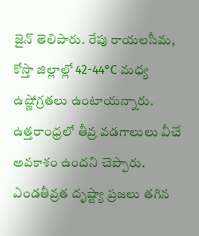జైన్ తెలిపారు. రేపు రాయలసీమ, కోస్తా జిల్లాల్లో 42-44°C మధ్య ఉష్ణోగ్రతలు ఉంటాయన్నారు. ఉత్తరాంధ్రలో తీవ్ర వడగాలులు వీచే అవకాశం ఉందని చెప్పారు. ఎండతీవ్రత దృష్ట్యా ప్రజలు తగిన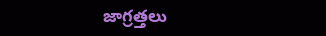జాగ్రత్తలు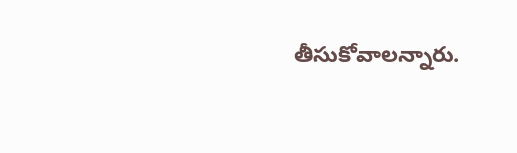తీసుకోవాలన్నారు.